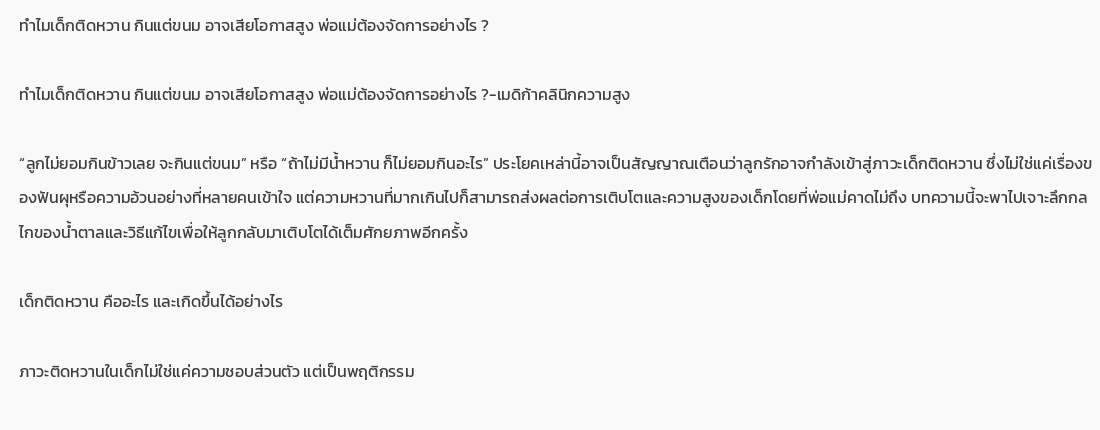ทำไมเด็กติดหวาน กินแต่ขนม อาจเสียโอกาสสูง พ่อแม่ต้องจัดการอย่างไร ?

ทำไมเด็กติดหวาน กินแต่ขนม อาจเสียโอกาสสูง พ่อแม่ต้องจัดการอย่างไร ?-เมดิก้าคลินิกความสูง

“ลูกไม่ยอมกินข้าวเลย จะกินแต่ขนม” หรือ “ถ้าไม่มีน้ำหวาน ก็ไม่ยอมกินอะไร” ประโยคเหล่านี้อาจเป็นสัญญาณเตือนว่าลูกรักอาจกำลังเข้าสู่ภาวะเด็กติดหวาน ซึ่งไม่ใช่แค่เรื่องของฟันผุหรือความอ้วนอย่างที่หลายคนเข้าใจ แต่ความหวานที่มากเกินไปก็สามารถส่งผลต่อการเติบโตและความสูงของเด็กโดยที่พ่อแม่คาดไม่ถึง บทความนี้จะพาไปเจาะลึกกลไกของน้ำตาลและวิธีแก้ไขเพื่อให้ลูกกลับมาเติบโตได้เต็มศักยภาพอีกครั้ง

เด็กติดหวาน คืออะไร และเกิดขึ้นได้อย่างไร

ภาวะติดหวานในเด็กไม่ใช่แค่ความชอบส่วนตัว แต่เป็นพฤติกรรม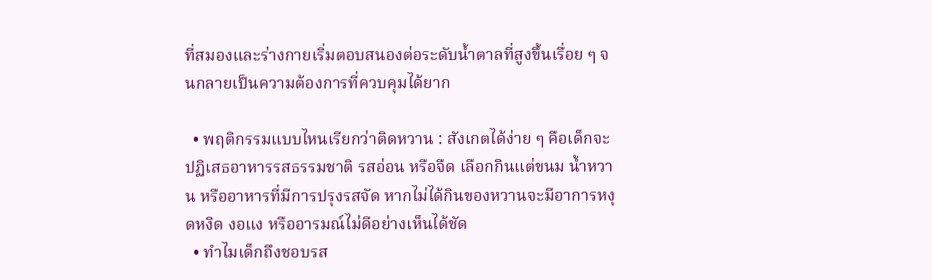ที่สมองและร่างกายเริ่มตอบสนองต่อระดับน้ำตาลที่สูงขึ้นเรื่อย ๆ จนกลายเป็นความต้องการที่ควบคุมได้ยาก

  • พฤติกรรมแบบไหนเรียกว่าติดหวาน : สังเกตได้ง่าย ๆ คือเด็กจะปฏิเสธอาหารรสธรรมชาติ รสอ่อน หรือจืด เลือกกินแต่ขนม น้ำหวาน หรืออาหารที่มีการปรุงรสจัด หากไม่ได้กินของหวานจะมีอาการหงุดหงิด งอแง หรืออารมณ์ไม่ดีอย่างเห็นได้ชัด
  • ทำไมเด็กถึงชอบรส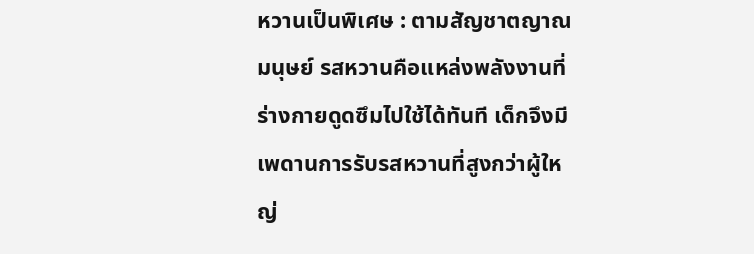หวานเป็นพิเศษ : ตามสัญชาตญาณมนุษย์ รสหวานคือแหล่งพลังงานที่ร่างกายดูดซึมไปใช้ได้ทันที เด็กจึงมีเพดานการรับรสหวานที่สูงกว่าผู้ใหญ่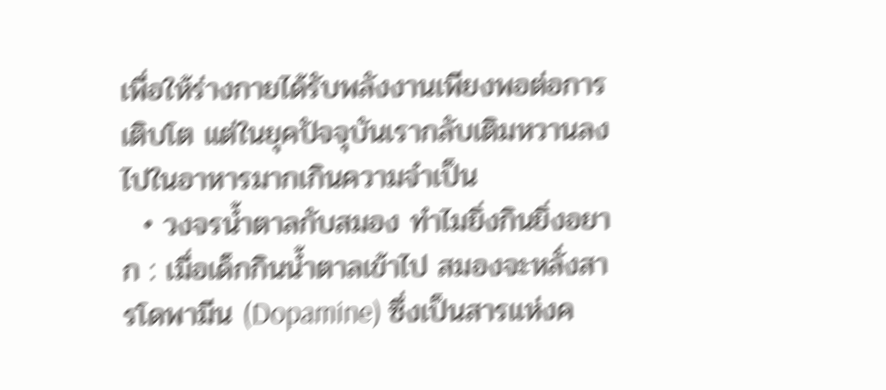เพื่อให้ร่างกายได้รับพลังงานเพียงพอต่อการเติบโต แต่ในยุคปัจจุบันเรากลับเติมหวานลงไปในอาหารมากเกินความจำเป็น
  • วงจรน้ำตาลกับสมอง ทำไมยิ่งกินยิ่งอยาก : เมื่อเด็กกินน้ำตาลเข้าไป สมองจะหลั่งสารโดพามีน (Dopamine) ซึ่งเป็นสารแห่งค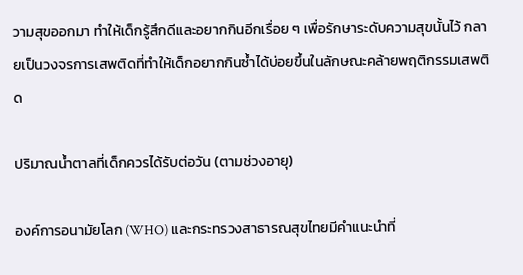วามสุขออกมา ทำให้เด็กรู้สึกดีและอยากกินอีกเรื่อย ๆ เพื่อรักษาระดับความสุขนั้นไว้ กลายเป็นวงจรการเสพติดที่ทำให้เด็กอยากกินซ้ำได้บ่อยขึ้นในลักษณะคล้ายพฤติกรรมเสพติด

ปริมาณน้ำตาลที่เด็กควรได้รับต่อวัน (ตามช่วงอายุ)

องค์การอนามัยโลก (WHO) และกระทรวงสาธารณสุขไทยมีคำแนะนำที่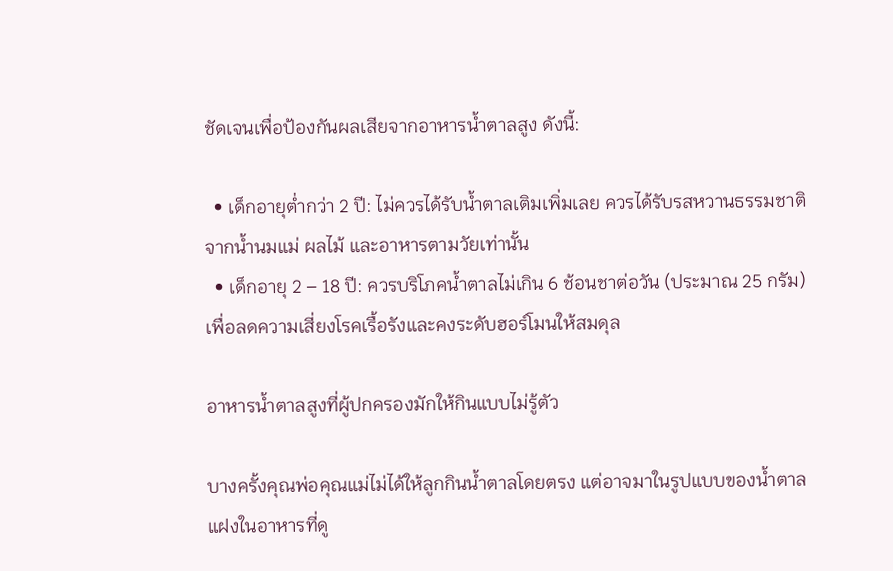ชัดเจนเพื่อป้องกันผลเสียจากอาหารน้ำตาลสูง ดังนี้:

  • เด็กอายุต่ำกว่า 2 ปี: ไม่ควรได้รับน้ำตาลเติมเพิ่มเลย ควรได้รับรสหวานธรรมชาติจากน้ำนมแม่ ผลไม้ และอาหารตามวัยเท่านั้น
  • เด็กอายุ 2 – 18 ปี: ควรบริโภคน้ำตาลไม่เกิน 6 ช้อนชาต่อวัน (ประมาณ 25 กรัม) เพื่อลดความเสี่ยงโรคเรื้อรังและคงระดับฮอร์โมนให้สมดุล

อาหารน้ำตาลสูงที่ผู้ปกครองมักให้กินแบบไม่รู้ตัว

บางครั้งคุณพ่อคุณแม่ไม่ได้ให้ลูกกินน้ำตาลโดยตรง แต่อาจมาในรูปแบบของน้ำตาลแฝงในอาหารที่ดู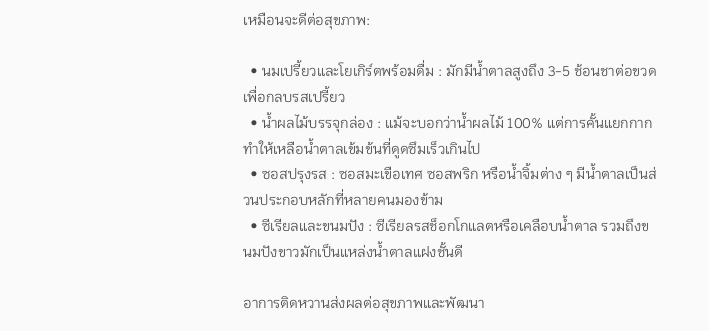เหมือนจะดีต่อสุขภาพ:

  • นมเปรี้ยวและโยเกิร์ตพร้อมดื่ม : มักมีน้ำตาลสูงถึง 3-5 ช้อนชาต่อขวดเพื่อกลบรสเปรี้ยว
  • น้ำผลไม้บรรจุกล่อง : แม้จะบอกว่าน้ำผลไม้ 100% แต่การคั้นแยกกากทำให้เหลือน้ำตาลเข้มข้นที่ดูดซึมเร็วเกินไป
  • ซอสปรุงรส : ซอสมะเขือเทศ ซอสพริก หรือน้ำจิ้มต่าง ๆ มีน้ำตาลเป็นส่วนประกอบหลักที่หลายคนมองข้าม
  • ซีเรียลและขนมปัง : ซีเรียลรสช็อกโกแลตหรือเคลือบน้ำตาล รวมถึงขนมปังขาวมักเป็นแหล่งน้ำตาลแฝงชั้นดี

อาการติดหวานส่งผลต่อสุขภาพและพัฒนา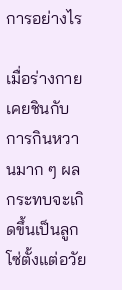การอย่างไร

เมื่อร่างกายเคยชินกับการกินหวานมาก ๆ ผลกระทบจะเกิดขึ้นเป็นลูกโซ่ตั้งแต่อวัย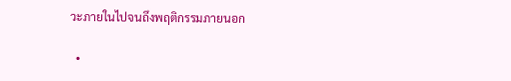วะภายในไปจนถึงพฤติกรรมภายนอก

  •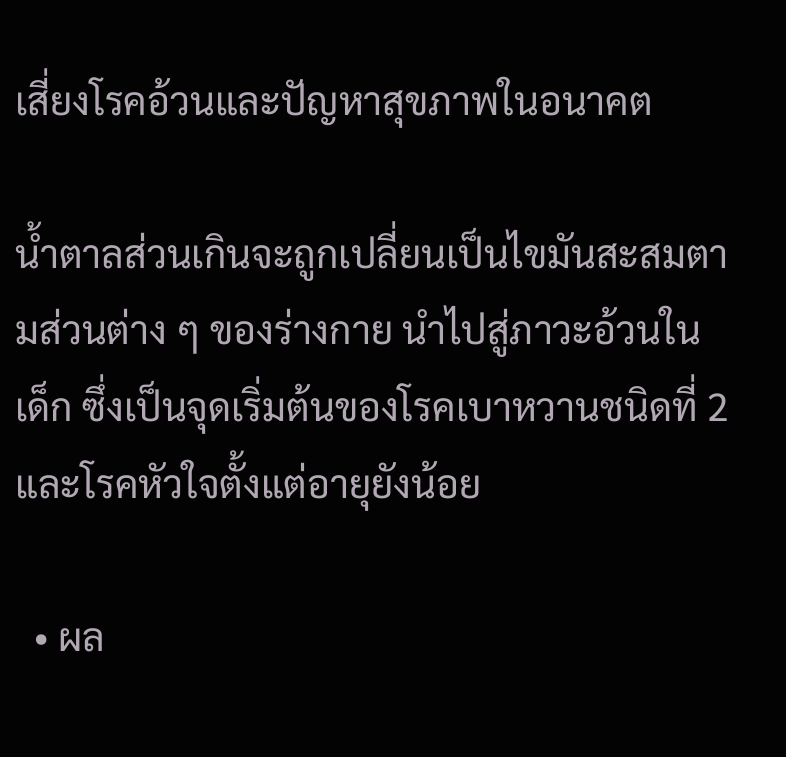เสี่ยงโรคอ้วนและปัญหาสุขภาพในอนาคต

น้ำตาลส่วนเกินจะถูกเปลี่ยนเป็นไขมันสะสมตามส่วนต่าง ๆ ของร่างกาย นำไปสู่ภาวะอ้วนในเด็ก ซึ่งเป็นจุดเริ่มต้นของโรคเบาหวานชนิดที่ 2 และโรคหัวใจตั้งแต่อายุยังน้อย

  • ผล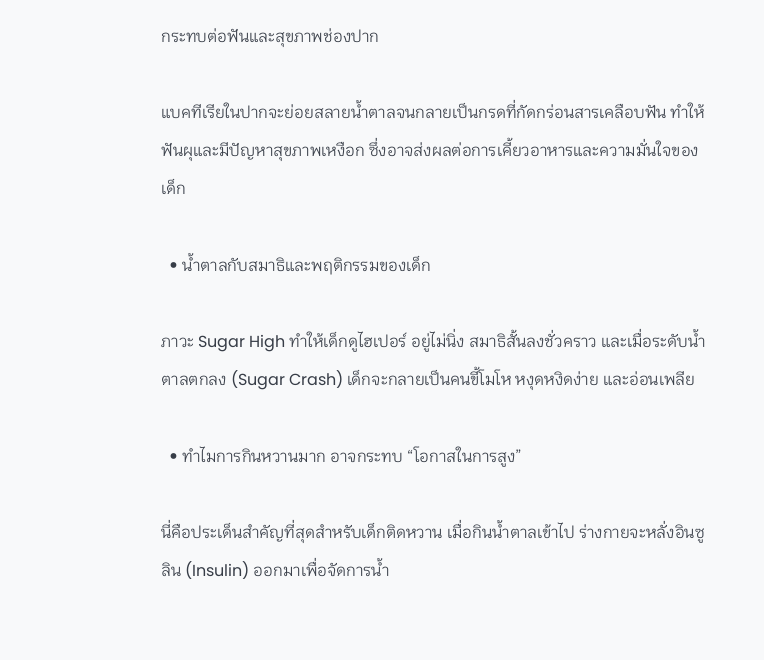กระทบต่อฟันและสุขภาพช่องปาก

แบคทีเรียในปากจะย่อยสลายน้ำตาลจนกลายเป็นกรดที่กัดกร่อนสารเคลือบฟัน ทำให้ฟันผุและมีปัญหาสุขภาพเหงือก ซึ่งอาจส่งผลต่อการเคี้ยวอาหารและความมั่นใจของเด็ก

  • น้ำตาลกับสมาธิและพฤติกรรมของเด็ก

ภาวะ Sugar High ทำให้เด็กดูไฮเปอร์ อยู่ไม่นิ่ง สมาธิสั้นลงชั่วคราว และเมื่อระดับน้ำตาลตกลง (Sugar Crash) เด็กจะกลายเป็นคนขี้โมโห หงุดหงิดง่าย และอ่อนเพลีย

  • ทำไมการกินหวานมาก อาจกระทบ “โอกาสในการสูง”

นี่คือประเด็นสำคัญที่สุดสำหรับเด็กติดหวาน เมื่อกินน้ำตาลเข้าไป ร่างกายจะหลั่งอินซูลิน (Insulin) ออกมาเพื่อจัดการน้ำ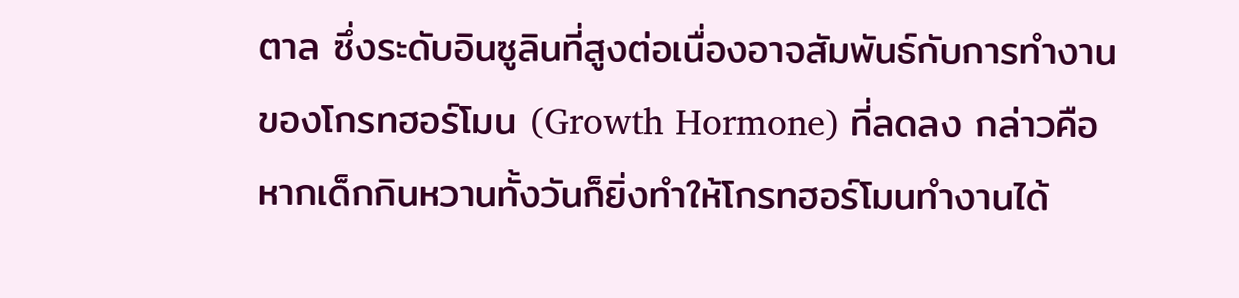ตาล ซึ่งระดับอินซูลินที่สูงต่อเนื่องอาจสัมพันธ์กับการทำงานของโกรทฮอร์โมน (Growth Hormone) ที่ลดลง กล่าวคือหากเด็กกินหวานทั้งวันก็ยิ่งทำให้โกรทฮอร์โมนทำงานได้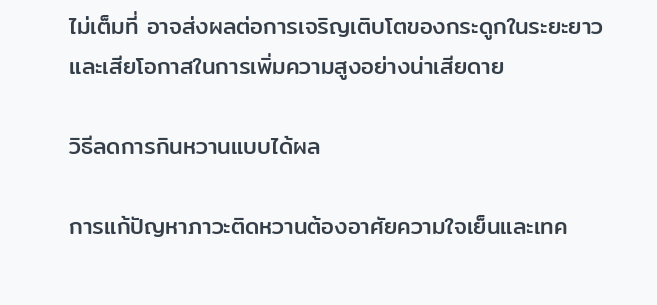ไม่เต็มที่ อาจส่งผลต่อการเจริญเติบโตของกระดูกในระยะยาว และเสียโอกาสในการเพิ่มความสูงอย่างน่าเสียดาย

วิธีลดการกินหวานแบบได้ผล

การแก้ปัญหาภาวะติดหวานต้องอาศัยความใจเย็นและเทค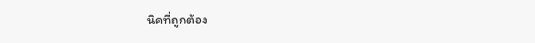นิคที่ถูกต้อง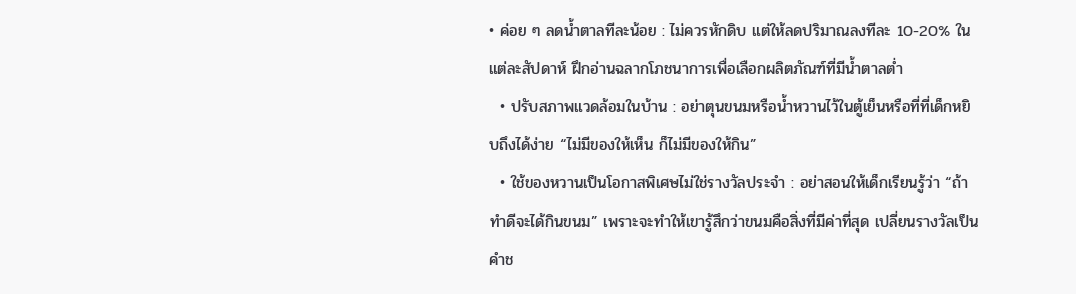• ค่อย ๆ ลดน้ำตาลทีละน้อย : ไม่ควรหักดิบ แต่ให้ลดปริมาณลงทีละ 10-20% ในแต่ละสัปดาห์ ฝึกอ่านฉลากโภชนาการเพื่อเลือกผลิตภัณฑ์ที่มีน้ำตาลต่ำ
  • ปรับสภาพแวดล้อมในบ้าน : อย่าตุนขนมหรือน้ำหวานไว้ในตู้เย็นหรือที่ที่เด็กหยิบถึงได้ง่าย “ไม่มีของให้เห็น ก็ไม่มีของให้กิน”
  • ใช้ของหวานเป็นโอกาสพิเศษไม่ใช่รางวัลประจำ : อย่าสอนให้เด็กเรียนรู้ว่า “ถ้าทำดีจะได้กินขนม” เพราะจะทำให้เขารู้สึกว่าขนมคือสิ่งที่มีค่าที่สุด เปลี่ยนรางวัลเป็นคำช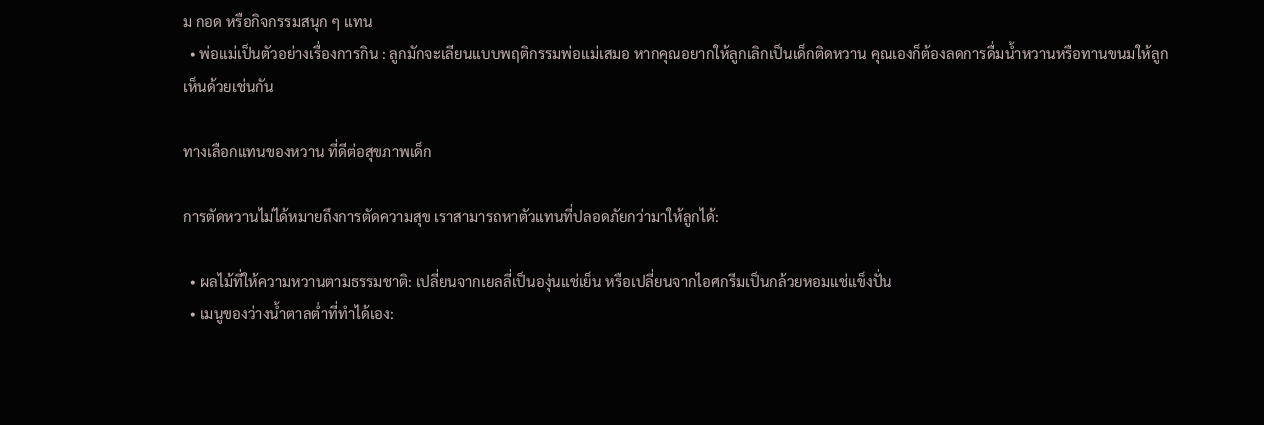ม กอด หรือกิจกรรมสนุก ๆ แทน
  • พ่อแม่เป็นตัวอย่างเรื่องการกิน : ลูกมักจะเลียนแบบพฤติกรรมพ่อแม่เสมอ หากคุณอยากให้ลูกเลิกเป็นเด็กติดหวาน คุณเองก็ต้องลดการดื่มน้ำหวานหรือทานขนมให้ลูกเห็นด้วยเช่นกัน

ทางเลือกแทนของหวาน ที่ดีต่อสุขภาพเด็ก

การตัดหวานไม่ได้หมายถึงการตัดความสุข เราสามารถหาตัวแทนที่ปลอดภัยกว่ามาให้ลูกได้:

  • ผลไม้ที่ให้ความหวานตามธรรมชาติ: เปลี่ยนจากเยลลี่เป็นองุ่นแช่เย็น หรือเปลี่ยนจากไอศกรีมเป็นกล้วยหอมแช่แข็งปั่น
  • เมนูของว่างน้ำตาลต่ำที่ทำได้เอง: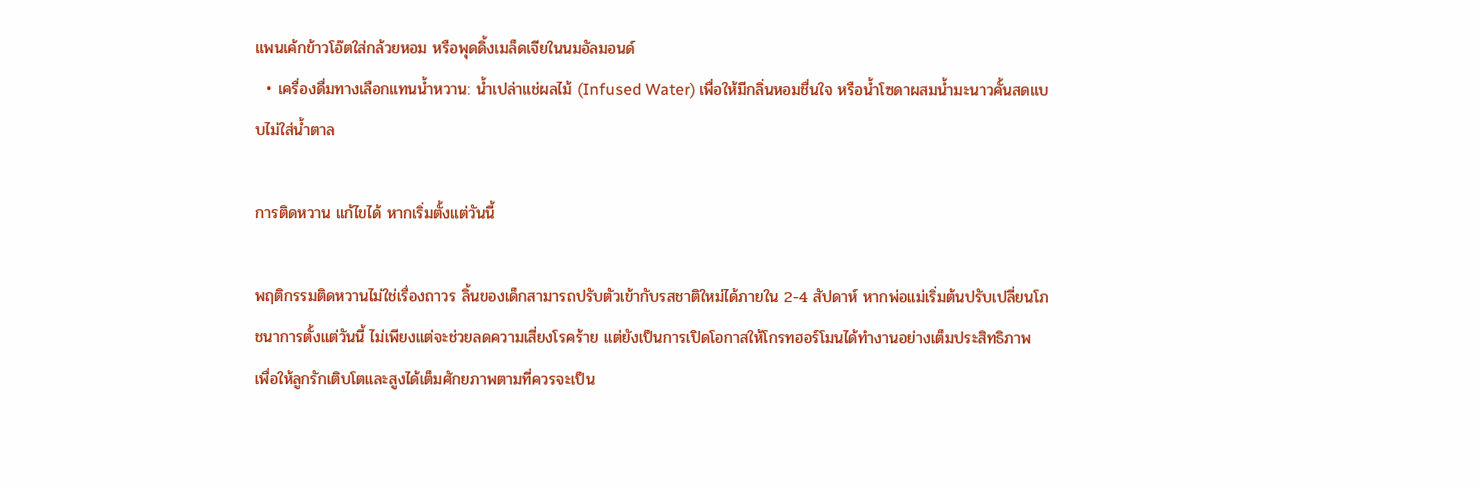แพนเค้กข้าวโอ๊ตใส่กล้วยหอม หรือพุดดิ้งเมล็ดเจียในนมอัลมอนด์
  • เครื่องดื่มทางเลือกแทนน้ำหวาน: น้ำเปล่าแช่ผลไม้ (Infused Water) เพื่อให้มีกลิ่นหอมชื่นใจ หรือน้ำโซดาผสมน้ำมะนาวคั้นสดแบบไม่ใส่น้ำตาล

การติดหวาน แก้ไขได้ หากเริ่มตั้งแต่วันนี้

พฤติกรรมติดหวานไม่ใช่เรื่องถาวร ลิ้นของเด็กสามารถปรับตัวเข้ากับรสชาติใหม่ได้ภายใน 2-4 สัปดาห์ หากพ่อแม่เริ่มต้นปรับเปลี่ยนโภชนาการตั้งแต่วันนี้ ไม่เพียงแต่จะช่วยลดความเสี่ยงโรคร้าย แต่ยังเป็นการเปิดโอกาสให้โกรทฮอร์โมนได้ทำงานอย่างเต็มประสิทธิภาพ เพื่อให้ลูกรักเติบโตและสูงได้เต็มศักยภาพตามที่ควรจะเป็น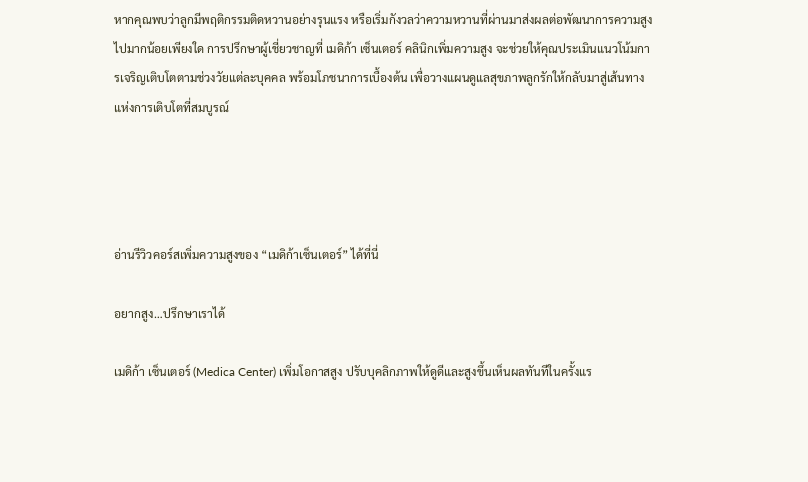หากคุณพบว่าลูกมีพฤติกรรมติดหวานอย่างรุนแรง หรือเริ่มกังวลว่าความหวานที่ผ่านมาส่งผลต่อพัฒนาการความสูงไปมากน้อยเพียงใด การปรึกษาผู้เชี่ยวชาญที่ เมดิก้า เซ็นเตอร์ คลินิกเพิ่มความสูง จะช่วยให้คุณประเมินแนวโน้มการเจริญเติบโตตามช่วงวัยแต่ละบุคคล พร้อมโภชนาการเบื้องต้น เพื่อวางแผนดูแลสุขภาพลูกรักให้กลับมาสู่เส้นทางแห่งการเติบโตที่สมบูรณ์




อ่านรีวิวคอร์สเพิ่มความสูงของ “เมดิก้าเซ็นเตอร์” ได้ที่นี่

อยากสูง…ปรึกษาเราได้

เมดิก้า เซ็นเตอร์ (Medica Center) เพิ่มโอกาสสูง ปรับบุคลิกภาพให้ดูดีและสูงขึ้นเห็นผลทันทีในครั้งแร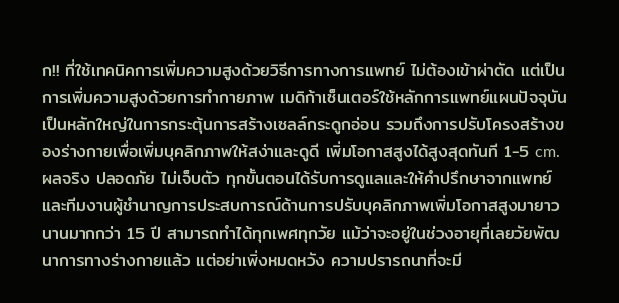ก!! ที่ใช้เทคนิคการเพิ่มความสูงด้วยวิธีการทางการแพทย์ ไม่ต้องเข้าผ่าตัด แต่เป็นการเพิ่มความสูงด้วยการทำกายภาพ เมดิก้าเซ็นเตอร์ใช้หลักการแพทย์แผนปัจจุบันเป็นหลักใหญ่ในการกระตุ้นการสร้างเซลล์กระดูกอ่อน รวมถึงการปรับโครงสร้างของร่างกายเพื่อเพิ่มบุคลิกภาพให้สง่าและดูดี เพิ่มโอกาสสูงได้สูงสุดทันที 1-5 cm. ผลจริง ปลอดภัย ไม่เจ็บตัว ทุกขั้นตอนได้รับการดูแลและให้คำปรึกษาจากแพทย์และทีมงานผู้ชำนาญการประสบการณ์ด้านการปรับบุคลิกภาพเพิ่มโอกาสสูงมายาวนานมากกว่า 15 ปี สามารถทำได้ทุกเพศทุกวัย แม้ว่าจะอยู่ในช่วงอายุที่เลยวัยพัฒนาการทางร่างกายแล้ว แต่อย่าเพิ่งหมดหวัง ความปรารถนาที่จะมี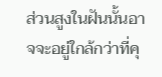ส่วนสูงในฝันนั้นอาจจะอยู่ใกล้กว่าที่คุ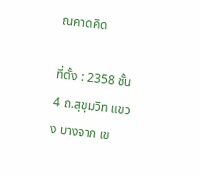ณคาดคิด

ที่ตั้ง : 2358 ชั้น 4 ถ.สุขุมวิท แขวง บางจาก เข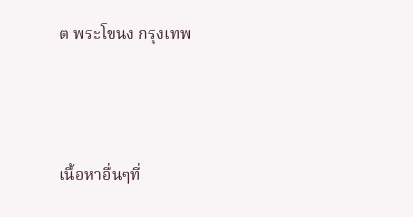ต พระโขนง กรุงเทพ




เนื้อหาอื่นๆที่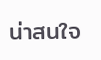น่าสนใจ